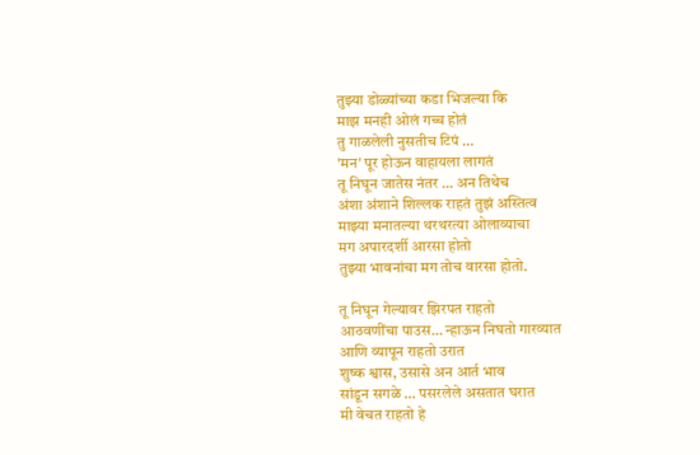तुझ्या डोळ्यांच्या कडा भिजल्या कि
माझ मनही ओलं गच्च होतं
तु गाळलेली नुसतीच टिपं …
'मन' पूर होऊन वाहायला लागतं
तू निघून जातेस नंतर … अन तिथेच
अंशा अंशाने शिल्लक राहतं तुझं अस्तित्व
माझ्या मनातल्या थरथरत्या ओलाव्याचा
मग अपारदर्शी आरसा होतो
तुझ्या भावनांचा मग तोच वारसा होतो.

तू निघून गेल्यावर झिरपत राहतो
आठवणींचा पाउस… न्हाऊन निघतो गारव्यात
आणि व्यापून राहतो उरात
शुष्क श्वास, उसासे अन आर्त भाव
सांडून सगळे … पसरलेले असतात घरात
मी वेचत राहतो हे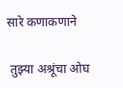सारे कणाकणाने

 तुझ्या अश्रूंचा ओघ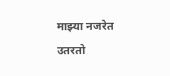माझ्या नजरेत उतरतो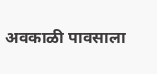अवकाळी पावसाला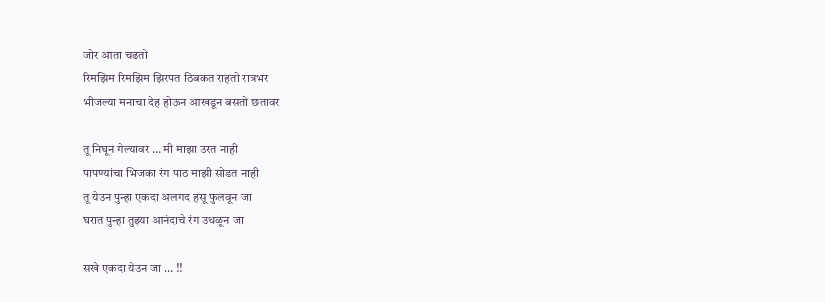जोर आता चढतो
रिमझिम रिमझिम झिरपत ठिबकत राहतो रात्रभर
भीजल्या मनाचा देह होऊन आखडून बसतो छतावर

तू निघून गेल्यावर … मी माझा उरत नाही
पापण्यांचा भिजका रंग पाठ माझी सोडत नाही
तू येउन पुन्हा एकदा अलगद हसू फुलवून जा
घरात पुन्हा तुझ्या आनंदाचे रंग उधळून जा

सखे एकदा येउन जा … !!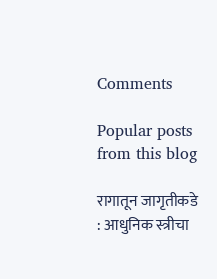Comments

Popular posts from this blog

रागातून जागृतीकडे : आधुनिक स्त्रीचा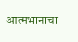आत्मभानाचा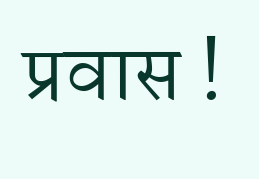प्रवास !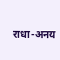राधा-अनय